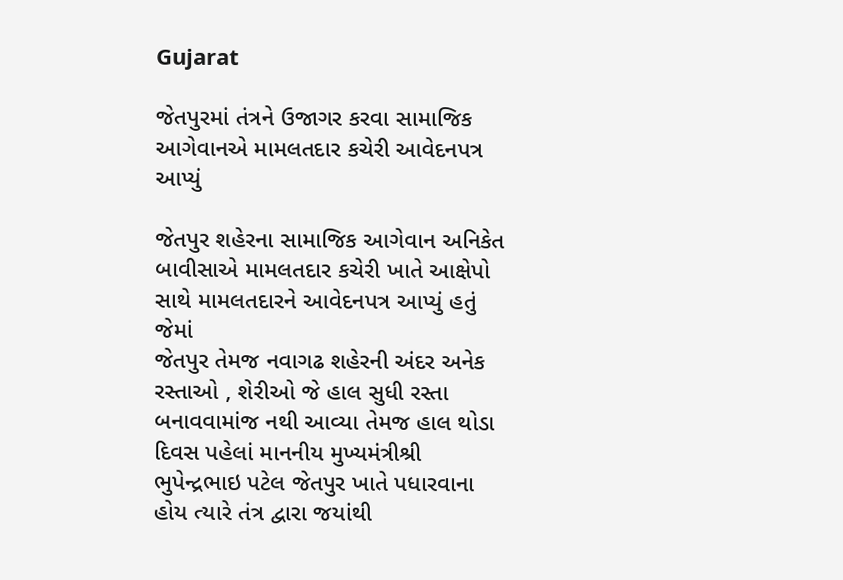Gujarat

જેતપુરમાં તંત્રને ઉજાગર કરવા સામાજિક આગેવાનએ મામલતદાર કચેરી આવેદનપત્ર આપ્યું

જેતપુર શહેરના સામાજિક આગેવાન અનિકેત બાવીસાએ મામલતદાર કચેરી ખાતે આક્ષેપો સાથે મામલતદારને આવેદનપત્ર આપ્યું હતું જેમાં
જેતપુર તેમજ નવાગઢ શહેરની અંદર અનેક રસ્તાઓ , શેરીઓ જે હાલ સુધી રસ્તા બનાવવામાંજ નથી આવ્યા તેમજ હાલ થોડા દિવસ પહેલાં માનનીય મુખ્યમંત્રીશ્રી ભુપેન્દ્રભાઇ પટેલ જેતપુર ખાતે પધારવાના હોય ત્યારે તંત્ર દ્વારા જયાંથી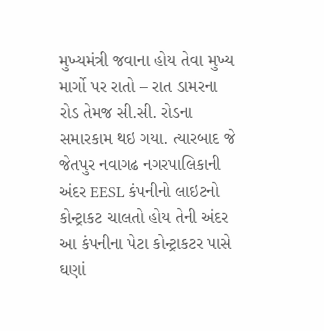મુખ્યમંત્રી જવાના હોય તેવા મુખ્ય માર્ગો પર રાતો – રાત ડામરના રોડ તેમજ સી.સી. રોડના સમારકામ થઇ ગયા. ત્યારબાદ જે જેતપુર નવાગઢ નગરપાલિકાની અંદર EESL કંપનીનો લાઇટનો કોન્ટ્રાકટ ચાલતો હોય તેની અંદર આ કંપનીના પેટા કોન્ટ્રાકટર પાસે ઘણાં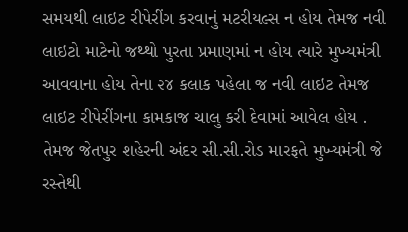સમયથી લાઇટ રીપેરીંગ કરવાનું મટરીયલ્સ ન હોય તેમજ નવી લાઇટો માટેનો જથ્થો પુરતા પ્રમાણમાં ન હોય ત્યારે મુખ્યમંત્રી આવવાના હોય તેના ૨૪ કલાક પહેલા જ નવી લાઇટ તેમજ લાઇટ રીપેરીંગના કામકાજ ચાલુ કરી દેવામાં આવેલ હોય . તેમજ જેતપુર શહેરની અંદર સી.સી.રોડ મારફતે મુખ્યમંત્રી જે રસ્તેથી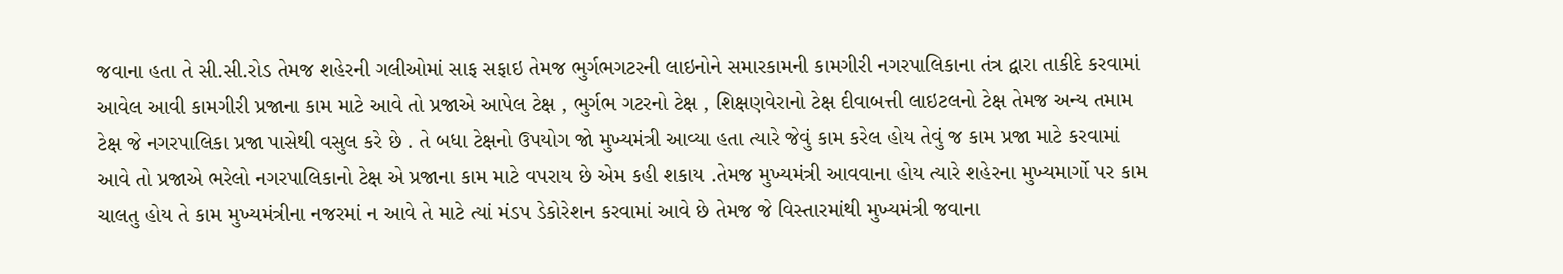જવાના હતા તે સી.સી.રોડ તેમજ શહેરની ગલીઓમાં સાફ સફાઇ તેમજ ભુર્ગભગટરની લાઇનોને સમારકામની કામગીરી નગરપાલિકાના તંત્ર દ્વારા તાકીદે કરવામાં આવેલ આવી કામગીરી પ્રજાના કામ માટે આવે તો પ્રજાએ આપેલ ટેક્ષ , ભુર્ગભ ગટરનો ટેક્ષ , શિક્ષણવેરાનો ટેક્ષ દીવાબત્તી લાઇટલનો ટેક્ષ તેમજ અન્ય તમામ ટેક્ષ જે નગરપાલિકા પ્રજા પાસેથી વસુલ કરે છે . તે બધા ટેક્ષનો ઉપયોગ જો મુખ્યમંત્રી આવ્યા હતા ત્યારે જેવું કામ કરેલ હોય તેવું જ કામ પ્રજા માટે કરવામાં આવે તો પ્રજાએ ભરેલો નગરપાલિકાનો ટેક્ષ એ પ્રજાના કામ માટે વપરાય છે એમ કહી શકાય .તેમજ મુખ્યમંત્રી આવવાના હોય ત્યારે શહેરના મુખ્યમાર્ગો પર કામ ચાલતુ હોય તે કામ મુખ્યમંત્રીના નજરમાં ન આવે તે માટે ત્યાં મંડપ ડેકોરેશન કરવામાં આવે છે તેમજ જે વિસ્તારમાંથી મુખ્યમંત્રી જવાના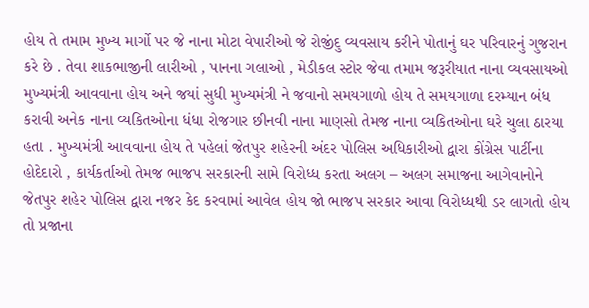હોય તે તમામ મુખ્ય માર્ગો પર જે નાના મોટા વેપારીઓ જે રોજીંદુ વ્યવસાય કરીને પોતાનું ઘર પરિવારનું ગુજરાન કરે છે . તેવા શાકભાજીની લારીઓ , પાનના ગલાઓ , મેડીકલ સ્ટોર જેવા તમામ જરૂરીયાત નાના વ્યવસાયઓ મુખ્યમંત્રી આવવાના હોય અને જયાં સુધી મુખ્યમંત્રી ને જવાનો સમયગાળો હોય તે સમયગાળા દરમ્યાન બંધ કરાવી અનેક નાના વ્યકિતઓના ધંધા રોજગાર છીનવી નાના માણસો તેમજ નાના વ્યકિતઓના ઘરે ચુલા ઠારયા હતા . મુખ્યમંત્રી આવવાના હોય તે પહેલાં જેતપુર શહેરની અંદર પોલિસ અધિકારીઓ દ્વારા કોંગ્રેસ પાર્ટીના હોદેદારો , કાર્યકર્તાઓ તેમજ ભાજપ સરકારની સામે વિરોધ્ધ કરતા અલગ – અલગ સમાજના આગેવાનોને જેતપુર શહેર પોલિસ દ્વારા નજર કેદ કરવામાં આવેલ હોય જો ભાજપ સરકાર આવા વિરોધ્ધથી ડર લાગતો હોય તો પ્રજાના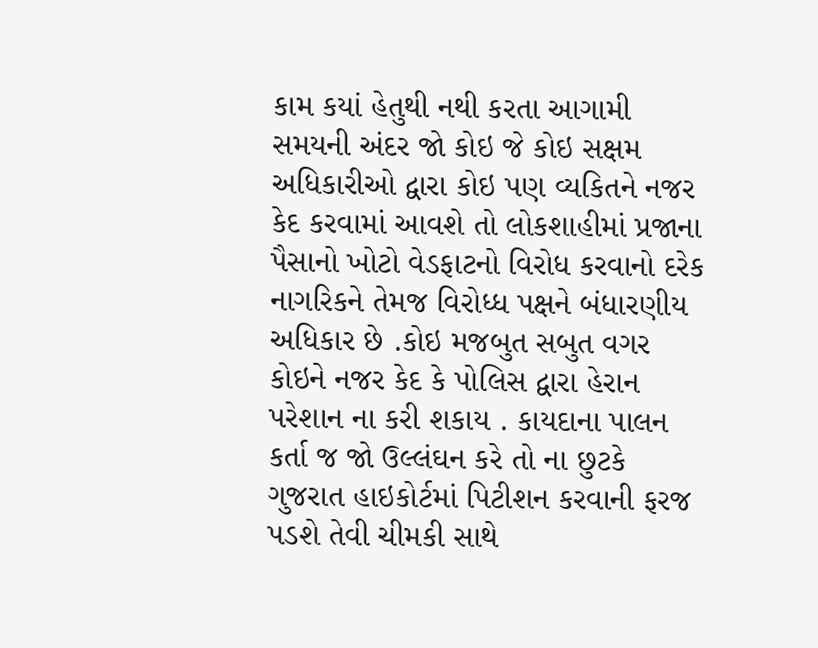કામ કયાં હેતુથી નથી કરતા આગામી સમયની અંદર જો કોઇ જે કોઇ સક્ષમ અધિકારીઓ દ્વારા કોઇ પણ વ્યકિતને નજર કેદ કરવામાં આવશે તો લોકશાહીમાં પ્રજાના પૈસાનો ખોટો વેડફાટનો વિરોધ કરવાનો દરેક નાગરિકને તેમજ વિરોધ્ધ પક્ષને બંધારણીય અધિકાર છે .કોઇ મજબુત સબુત વગર કોઇને નજર કેદ કે પોલિસ દ્વારા હેરાન પરેશાન ના કરી શકાય . કાયદાના પાલન કર્તા જ જો ઉલ્લંઘન કરે તો ના છુટકે ગુજરાત હાઇકોર્ટમાં પિટીશન કરવાની ફરજ પડશે તેવી ચીમકી સાથે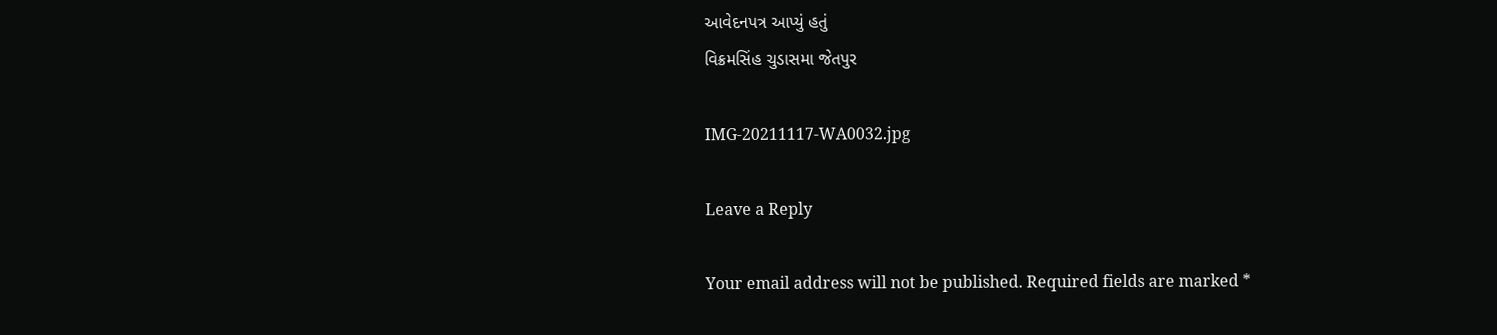આવેદનપત્ર આપ્યું હતું
વિક્રમસિંહ ચુડાસમા જેતપુર

IMG-20211117-WA0032.jpg

Leave a Reply

Your email address will not be published. Required fields are marked *